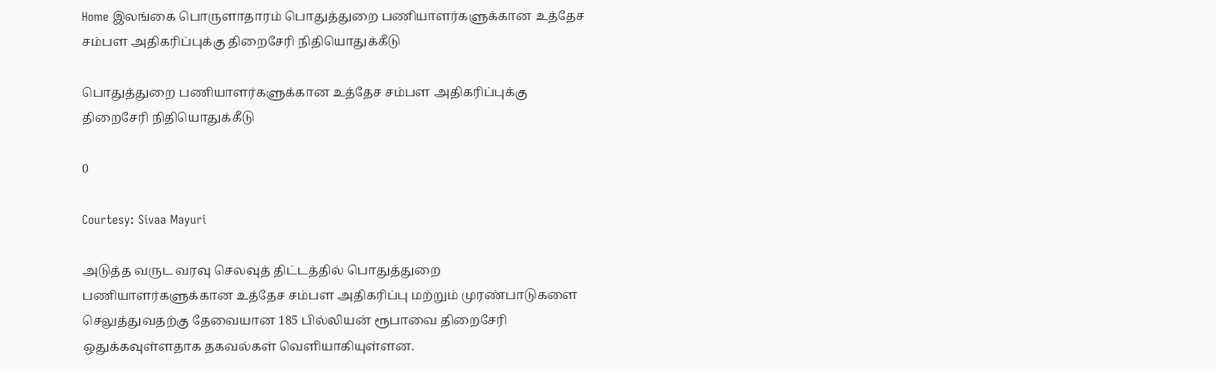Home இலங்கை பொருளாதாரம் பொதுத்துறை பணியாளர்களுக்கான உத்தேச சம்பள அதிகரிப்புக்கு திறைசேரி நிதியொதுக்கீடு

பொதுத்துறை பணியாளர்களுக்கான உத்தேச சம்பள அதிகரிப்புக்கு திறைசேரி நிதியொதுக்கீடு

0

Courtesy: Sivaa Mayuri

அடுத்த வருட வரவு செலவுத் திட்டத்தில் பொதுத்துறை பணியாளர்களுக்கான உத்தேச சம்பள அதிகரிப்பு மற்றும் முரண்பாடுகளை செலுத்துவதற்கு தேவையான 185 பில்லியன் ரூபாவை திறைசேரி ஒதுக்கவுள்ளதாக தகவல்கள் வெளியாகியுள்ளன.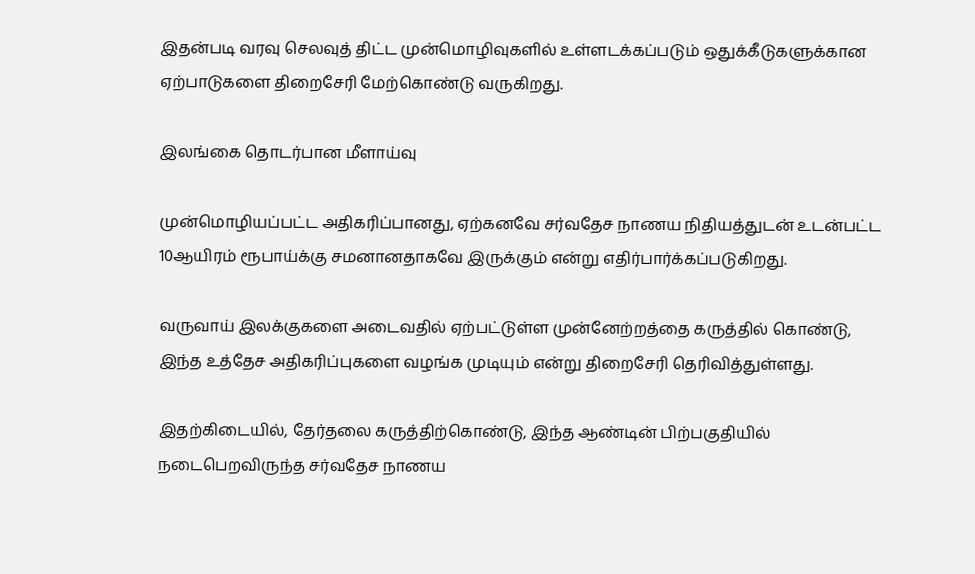இதன்படி வரவு செலவுத் திட்ட முன்மொழிவுகளில் உள்ளடக்கப்படும் ஒதுக்கீடுகளுக்கான ஏற்பாடுகளை திறைசேரி மேற்கொண்டு வருகிறது.

இலங்கை தொடர்பான மீளாய்வு

முன்மொழியப்பட்ட அதிகரிப்பானது, ஏற்கனவே சர்வதேச நாணய நிதியத்துடன் உடன்பட்ட 10ஆயிரம் ரூபாய்க்கு சமனானதாகவே இருக்கும் என்று எதிர்பார்க்கப்படுகிறது.

வருவாய் இலக்குகளை அடைவதில் ஏற்பட்டுள்ள முன்னேற்றத்தை கருத்தில் கொண்டு, இந்த உத்தேச அதிகரிப்புகளை வழங்க முடியும் என்று திறைசேரி தெரிவித்துள்ளது.

இதற்கிடையில், தேர்தலை கருத்திற்கொண்டு, இந்த ஆண்டின் பிற்பகுதியில் நடைபெறவிருந்த சர்வதேச நாணய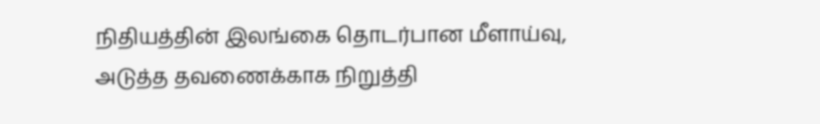நிதியத்தின் இலங்கை தொடர்பான மீளாய்வு, அடுத்த தவணைக்காக நிறுத்தி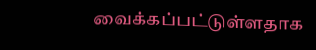வைக்கப்பட்டுள்ளதாக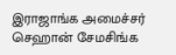இராஜாங்க அமைச்சர் செஹான் சேமசிங்க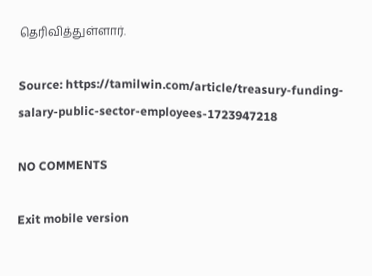தெரிவித்துள்ளார்.

Source: https://tamilwin.com/article/treasury-funding-salary-public-sector-employees-1723947218

NO COMMENTS

Exit mobile version